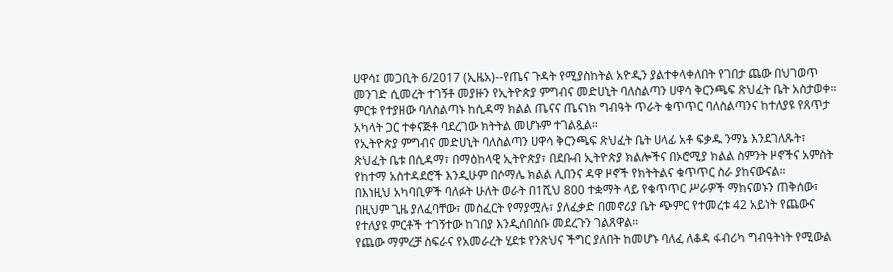ሀዋሳ፤ መጋቢት 6/2017 (ኢዜአ)--የጤና ጉዳት የሚያስከትል አዮዲን ያልተቀላቀለበት የገበታ ጨው በህገወጥ መንገድ ሲመረት ተገኝቶ መያዙን የኢትዮጵያ ምግብና መድሀኒት ባለስልጣን ሀዋሳ ቅርንጫፍ ጽህፈት ቤት አስታወቀ።
ምርቱ የተያዘው ባለስልጣኑ ከሲዳማ ክልል ጤናና ጤናነክ ግብዓት ጥራት ቁጥጥር ባለስልጣንና ከተለያዩ የጸጥታ አካላት ጋር ተቀናጅቶ ባደረገው ክትትል መሆኑም ተገልጿል።
የኢትዮጵያ ምግብና መድሀኒት ባለስልጣን ሀዋሳ ቅርንጫፍ ጽህፈት ቤት ሀላፊ አቶ ፍቃዱ ንማኔ እንደገለጹት፣ ጽህፈት ቤቱ በሲዳማ፣ በማዕከላዊ ኢትዮጵያ፣ በደቡብ ኢትዮጵያ ክልሎችና በኦሮሚያ ክልል ስምንት ዞኖችና አምስት የከተማ አስተዳደሮች እንዲሁም በሶማሌ ክልል ሊበንና ዳዋ ዞኖች የክትትልና ቁጥጥር ስራ ያከናውናል።
በእነዚህ አካባቢዎች ባለፉት ሁለት ወራት በ1ሺህ 800 ተቋማት ላይ የቁጥጥር ሥራዎች ማከናወኑን ጠቅሰው፣ በዚህም ጊዜ ያለፈባቸው፣ መስፈርት የማያሟሉ፣ ያለፈቃድ በመኖሪያ ቤት ጭምር የተመረቱ 42 አይነት የጨውና የተለያዩ ምርቶች ተገኝተው ከገበያ እንዲሰበሰቡ መደረጉን ገልጸዋል።
የጨው ማምረቻ ስፍራና የአመራረት ሂደቱ የንጽህና ችግር ያለበት ከመሆኑ ባለፈ ለቆዳ ፋብሪካ ግብዓትነት የሚውል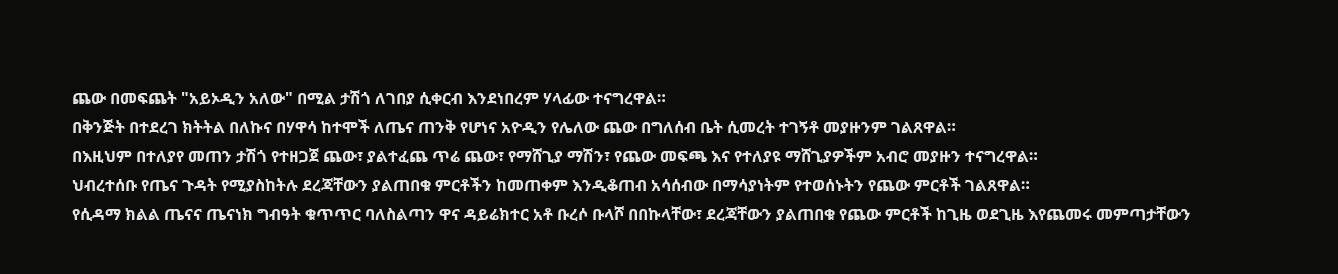ጨው በመፍጨት "አይኦዲን አለው" በሚል ታሽጎ ለገበያ ሲቀርብ እንደነበረም ሃላፊው ተናግረዋል።
በቅንጅት በተደረገ ክትትል በለኩና በሃዋሳ ከተሞች ለጤና ጠንቅ የሆነና አዮዲን የሌለው ጨው በግለሰብ ቤት ሲመረት ተገኝቶ መያዙንም ገልጸዋል።
በእዚህም በተለያየ መጠን ታሽጎ የተዘጋጀ ጨው፣ ያልተፈጨ ጥሬ ጨው፣ የማሸጊያ ማሽን፣ የጨው መፍጫ እና የተለያዩ ማሸጊያዎችም አብሮ መያዙን ተናግረዋል።
ህብረተሰቡ የጤና ጉዳት የሚያስከትሉ ደረጃቸውን ያልጠበቁ ምርቶችን ከመጠቀም እንዲቆጠብ አሳሰብው በማሳያነትም የተወሰኑትን የጨው ምርቶች ገልጸዋል።
የሲዳማ ክልል ጤናና ጤናነክ ግብዓት ቁጥጥር ባለስልጣን ዋና ዳይሬክተር አቶ ቡረሶ ቡላሾ በበኩላቸው፣ ደረጃቸውን ያልጠበቁ የጨው ምርቶች ከጊዜ ወደጊዜ እየጨመሩ መምጣታቸውን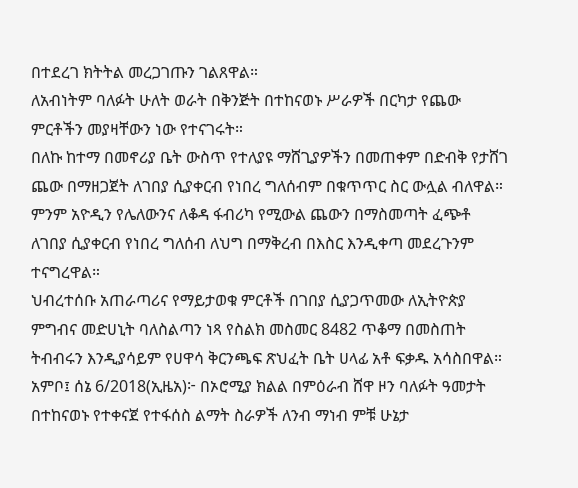በተደረገ ክትትል መረጋገጡን ገልጸዋል።
ለአብነትም ባለፉት ሁለት ወራት በቅንጅት በተከናወኑ ሥራዎች በርካታ የጨው ምርቶችን መያዛቸውን ነው የተናገሩት።
በለኩ ከተማ በመኖሪያ ቤት ውስጥ የተለያዩ ማሸጊያዎችን በመጠቀም በድብቅ የታሸገ ጨው በማዘጋጀት ለገበያ ሲያቀርብ የነበረ ግለሰብም በቁጥጥር ስር ውሏል ብለዋል።
ምንም አዮዲን የሌለውንና ለቆዳ ፋብሪካ የሚውል ጨውን በማስመጣት ፈጭቶ ለገበያ ሲያቀርብ የነበረ ግለሰብ ለህግ በማቅረብ በእስር እንዲቀጣ መደረጉንም ተናግረዋል።
ህብረተሰቡ አጠራጣሪና የማይታወቁ ምርቶች በገበያ ሲያጋጥመው ለኢትዮጵያ ምግብና መድሀኒት ባለስልጣን ነጻ የስልክ መስመር 8482 ጥቆማ በመስጠት ትብብሩን እንዲያሳይም የሀዋሳ ቅርንጫፍ ጽህፈት ቤት ሀላፊ አቶ ፍቃዱ አሳስበዋል።
አምቦ፤ ሰኔ 6/2018(ኢዜአ)፦ በኦሮሚያ ክልል በምዕራብ ሸዋ ዞን ባለፉት ዓመታት በተከናወኑ የተቀናጀ የተፋሰስ ልማት ስራዎች ለንብ ማነብ ምቹ ሁኔታ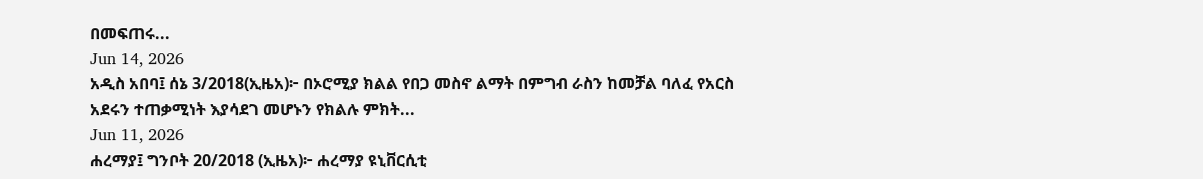በመፍጠሩ...
Jun 14, 2026
አዲስ አበባ፤ ሰኔ 3/2018(ኢዜአ)፦ በኦሮሚያ ክልል የበጋ መስኖ ልማት በምግብ ራስን ከመቻል ባለፈ የአርስ አደሩን ተጠቃሚነት እያሳደገ መሆኑን የክልሉ ምክት...
Jun 11, 2026
ሐረማያ፤ ግንቦት 20/2018 (ኢዜአ)፦ ሐረማያ ዩኒቨርሲቲ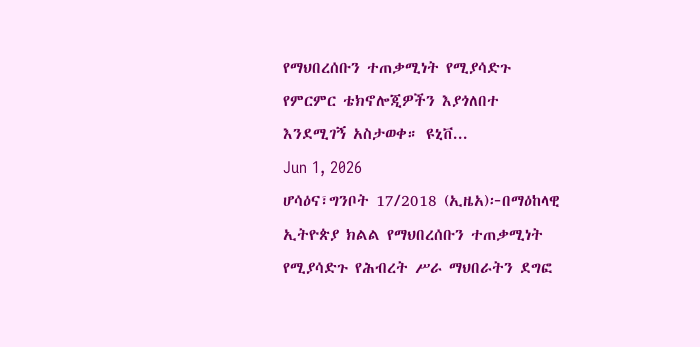የማህበረሰቡን ተጠቃሚነት የሚያሳድጉ የምርምር ቴክኖሎጂዎችን እያጎለበተ እንደሚገኝ አስታወቀ። ዩኒቨ...
Jun 1, 2026
ሆሳዕና፣ግንቦት 17/2018 (ኢዜአ)፦በማዕከላዊ ኢትዮጵያ ክልል የማህበረሰቡን ተጠቃሚነት የሚያሳድጉ የሕብረት ሥራ ማህበራትን ደግፎ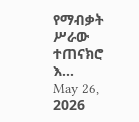የማብቃት ሥራው ተጠናክሮ እ...
May 26, 2026